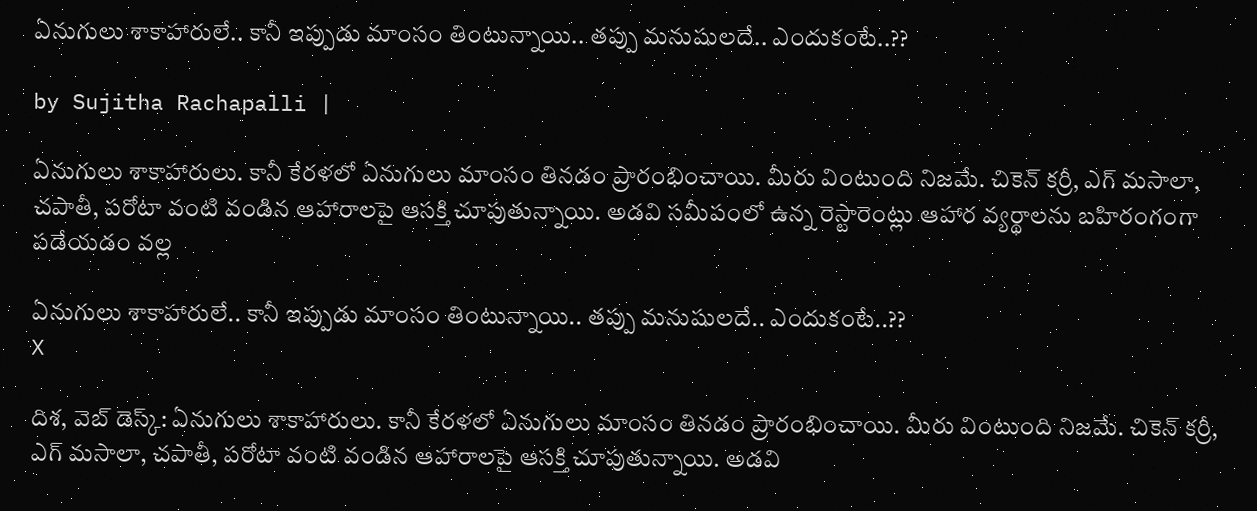ఏనుగులు శాకాహారులే.. కానీ ఇప్పుడు మాంసం తింటున్నాయి.. తప్పు మనుషులదే.. ఎందుకంటే..??

by Sujitha Rachapalli |

ఏనుగులు శాకాహారులు. కానీ కేరళలో ఏనుగులు మాంసం తినడం ప్రారంభించాయి. మీరు వింటుంది నిజమే. చికెన్ కర్రీ, ఎగ్ మసాలా, చపాతీ, పరోటా వంటి వండిన ఆహారాలపై ఆసక్తి చూపుతున్నాయి. అడవి సమీపంలో ఉన్న రెస్టారెంట్లు ఆహార వ్యర్థాలను బహిరంగంగా పడేయడం వల్ల

ఏనుగులు శాకాహారులే.. కానీ ఇప్పుడు మాంసం తింటున్నాయి.. తప్పు మనుషులదే.. ఎందుకంటే..??
X

దిశ, వెబ్ డెస్క్: ఏనుగులు శాకాహారులు. కానీ కేరళలో ఏనుగులు మాంసం తినడం ప్రారంభించాయి. మీరు వింటుంది నిజమే. చికెన్ కర్రీ, ఎగ్ మసాలా, చపాతీ, పరోటా వంటి వండిన ఆహారాలపై ఆసక్తి చూపుతున్నాయి. అడవి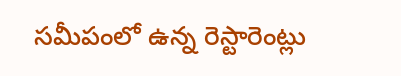సమీపంలో ఉన్న రెస్టారెంట్లు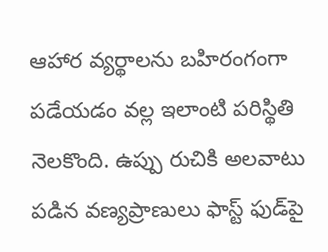ఆహార వ్యర్థాలను బహిరంగంగా పడేయడం వల్ల ఇలాంటి పరిస్థితి నెలకొంది. ఉప్పు రుచికి అలవాటు పడిన వణ్యప్రాణులు ఫాస్ట్ ఫుడ్‌పై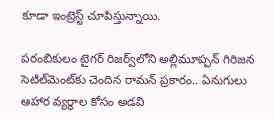కూడా ఇంట్రెస్ట్ చూపిస్తున్నాయి.

పరంబికులం టైగర్ రిజర్వ్‌లోని అల్లిమూప్పన్ గిరిజన సెటిల్‌మెంట్‌కు చెందిన రామన్ ప్రకారం.. ఏనుగులు ఆహార వ్యర్థాల కోసం అడవి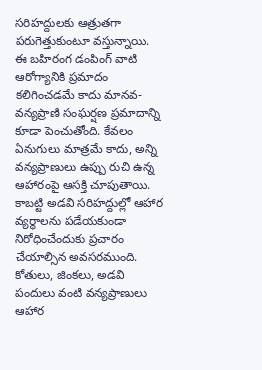సరిహద్దులకు ఆత్రుతగా పరుగెత్తుకుంటూ వస్తున్నాయి. ఈ బహిరంగ డంపింగ్ వాటి ఆరోగ్యానికి ప్రమాదం కలిగించడమే కాదు మానవ-వన్యప్రాణి సంఘర్షణ ప్రమాదాన్ని కూడా పెంచుతోంది. కేవలం ఏనుగులు మాత్రమే కాదు, అన్ని వన్యప్రాణులు ఉప్పు రుచి ఉన్న ఆహారంపై ఆసక్తి చూపుతాయి. కాబట్టి అడవి సరిహద్దుల్లో ఆహార వ్యర్థాలను పడేయకుండా నిరోధించేందుకు ప్రచారం చేయాల్సిన అవసరముంది. కోతులు, జింకలు, అడవి పందులు వంటి వన్యప్రాణులు ఆహార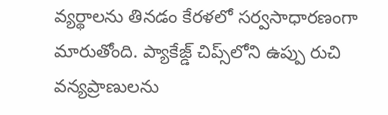వ్యర్థాలను తినడం కేరళలో సర్వసాధారణంగా మారుతోంది. ప్యాకేజ్డ్ చిప్స్‌లోని ఉప్పు రుచి వన్యప్రాణులను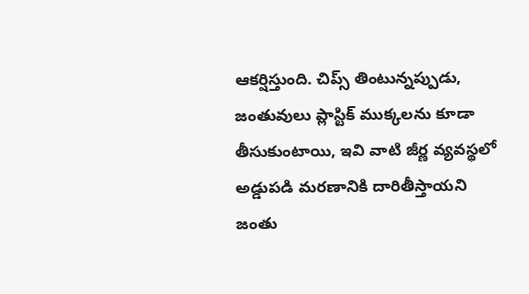ఆకర్షిస్తుంది. చిప్స్ తింటున్నప్పుడు, జంతువులు ప్లాస్టిక్ ముక్కలను కూడా తీసుకుంటాయి, ఇవి వాటి జీర్ణ వ్యవస్థలో అడ్డుపడి మరణానికి దారితీస్తాయని జంతు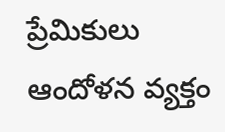ప్రేమికులు ఆందోళన వ్యక్తం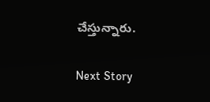చేస్తున్నారు.

Next Story